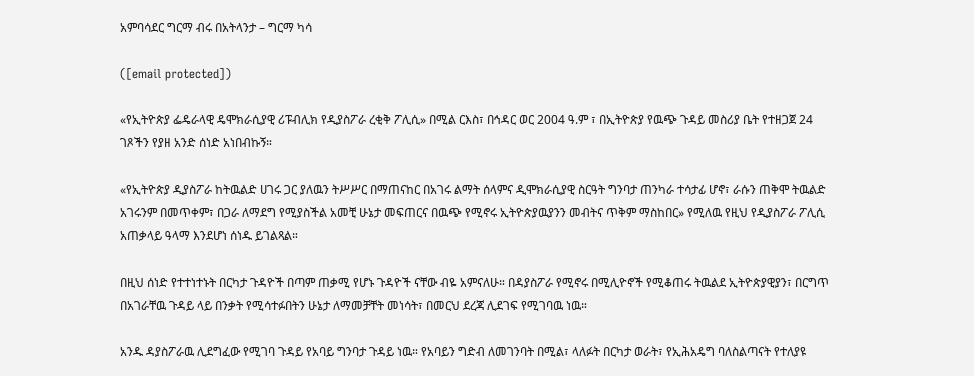አምባሳደር ግርማ ብሩ በአትላንታ – ግርማ ካሳ

([email protected])

«የኢትዮጵያ ፌዴራላዊ ዴሞክራሲያዊ ሪፑብሊክ የዲያስፖራ ረቂቅ ፖሊሲ» በሚል ርእስ፣ በኅዳር ወር 2004 ዓ.ም ፣ በኢትዮጵያ የዉጭ ጉዳይ መስሪያ ቤት የተዘጋጀ 24 ገጾችን የያዘ አንድ ሰነድ አነበብኩኝ።

«የኢትዮጵያ ዲያስፖራ ከትዉልድ ሀገሩ ጋር ያለዉን ትሥሥር በማጠናከር በአገሩ ልማት ሰላምና ዲሞክራሲያዊ ስርዓት ግንባታ ጠንካራ ተሳታፊ ሆኖ፣ ራሱን ጠቅሞ ትዉልድ አገሩንም በመጥቀም፣ በጋራ ለማደግ የሚያስችል አመቺ ሁኔታ መፍጠርና በዉጭ የሚኖሩ ኢትዮጵያዉያንን መብትና ጥቅም ማስከበር» የሚለዉ የዚህ የዲያስፖራ ፖሊሲ አጠቃላይ ዓላማ እንደሆነ ሰነዱ ይገልጻል።

በዚህ ሰነድ የተተነተኑት በርካታ ጉዳዮች በጣም ጠቃሚ የሆኑ ጉዳዮች ናቸው ብዬ አምናለሁ። በዳያስፖራ የሚኖሩ በሚሊዮኖች የሚቆጠሩ ትዉልደ ኢትዮጵያዊያን፣ በርግጥ በአገራቸዉ ጉዳይ ላይ በንቃት የሚሳተፉበትን ሁኔታ ለማመቻቸት መነሳት፣ በመርህ ደረጃ ሊደገፍ የሚገባዉ ነዉ።

አንዱ ዳያስፖራዉ ሊደግፈው የሚገባ ጉዳይ የአባይ ግንባታ ጉዳይ ነዉ። የአባይን ግድብ ለመገንባት በሚል፣ ላለፉት በርካታ ወራት፣ የኢሕአዴግ ባለስልጣናት የተለያዩ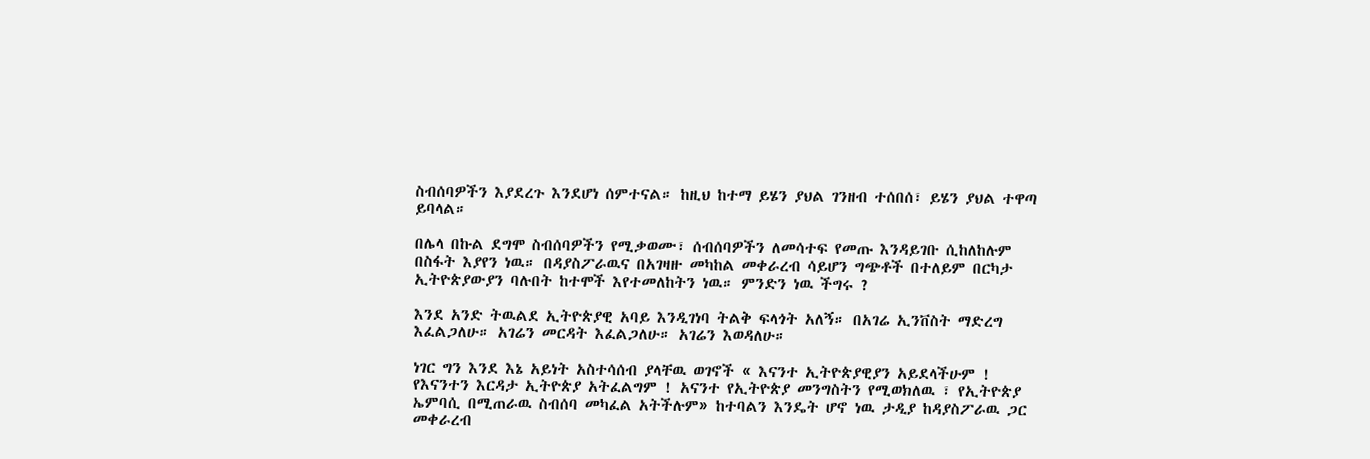ስብሰባዎችን እያደረጉ እንደሆነ ሰምተናል። ከዚህ ከተማ ይሄን ያህል ገንዘብ ተሰበሰ፣ ይሄን ያህል ተዋጣ ይባላል።

በሌላ በኩል ደግሞ ስብሰባዎችን የሚቃወሙ፣ ሰብሰባዎችን ለመሳተፍ የመጡ እንዳይገቡ ሲከለከሉም በስፋት እያየን ነዉ። በዳያስፖራዉና በአገዛዙ መካከል መቀራረብ ሳይሆን ግጭቶች በተለይም በርካታ ኢትዮጵያውያን ባሉበት ከተሞች እየተመለከትን ነዉ። ምንድን ነዉ ችግሩ ?

እንደ አንድ ትዉልደ ኢትዮጵያዊ አባይ እንዲገነባ ትልቅ ፍላጎት አለኝ። በአገሬ ኢንቨስት ማድረግ እፈልጋለሁ። አገሬን መርዳት እፈልጋለሁ። አገሬን እወዳለሁ።

ነገር ግን እንደ እኔ አይነት አስተሳሰብ ያላቸዉ ወገኖች « እናንተ ኢትዮጵያዊያን አይደላችሁም ! የእናንተን እርዳታ ኢትዮጵያ አትፈልግም ! አናንተ የኢትዮጵያ መንግስትን የሚወክለዉ ፣ የኢትዮጵያ ኤምባሲ በሚጠራዉ ስብሰባ መካፈል አትችሉም» ከተባልን እንዴት ሆኖ ነዉ ታዲያ ከዳያስፖራዉ ጋር መቀራረብ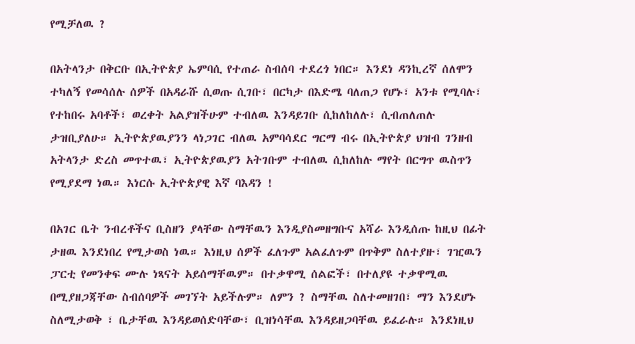የሚቻለዉ ?

በአትላንታ በቅርቡ በኢትዮጵያ ኤምባሲ የተጠራ ስብሰባ ተደረጎ ነበር። እንደነ ዳንኪረኛ ሰለሞን ተካለኝ የመሳሰሉ ሰዎች በአዳራሹ ሲወጡ ሲገቡ፣ በርካታ በእድሜ ባለጠጋ የሆኑ፣ አንቱ የሚባሉ፣ የተከበሩ አባቶች፣ ወረቀት አልያዝችሁም ተብለዉ እንዳይገቡ ሲከለከለሉ፣ ሲብጠለጠሉ ታዝቢያለሁ። ኢትዮጵያዉያንን ላነጋገር ብለዉ አምባሳደር ግርማ ብሩ በኢትዮጵያ ህዝብ ገንዘብ አትላንታ ድረስ መጥተዉ፣ ኢትዮጵያዉያን አትገቡም ተብለዉ ሲከለከሉ ማየት በርግጥ ዉስጥን የሚያደማ ነዉ። እነርሱ ኢትዮጵያዊ እኛ ባእዳን !

በአገር ቤት ንብረቶችና ቢስዘን ያላቸው ስማቸዉን እንዲያስመዘግቡና አሻራ እንዲሰጡ ከዚህ በፊት ታዘዉ እንደነበረ የሚታወስ ነዉ። እነዚህ ሰዎች ፈለጉም አልፈለጉም በጥቅም ስለተያዙ፣ ገዢዉን ፓርቲ የመንቀፍ ሙሉ ነጻናት አይሰማቸዉም። በተቃዋሚ ሰልፎች፣ በተለያዩ ተቃዋሚዉ በሚያዘጋጃቸው ስብሰባዎች መገኘት አይችሉም። ለምን ? ስማቸዉ ስለተመዘገበ፣ ማን እንደሆኑ ስለሚታወቅ ፣ ቤታቸዉ እንዳይወሰድባቸው፣ ቢዝነሳቸዉ እንዳይዘጋባቸዉ ይፈራሉ። እንደነዚህ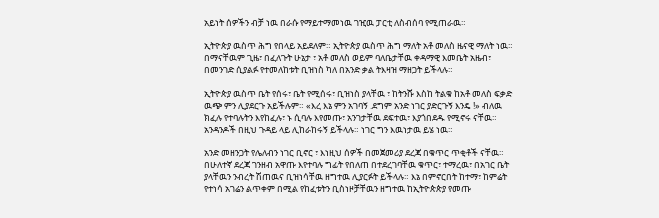አይነት ሰዎችን ብቻ ነዉ በራሱ የማይተማመነዉ ገዢዉ ፓርቲ ለስብሰባ የሚጠራዉ።

ኢትዮጵያ ዉስጥ ሕግ የበላይ አይደለም። ኢትዮጵያ ዉስጥ ሕግ ማለት አቶ መለስ ዜናዊ ማለት ነዉ። በማናቸዉም ጊዜ፣ በፈለጉት ሁኔታ ፣ አቶ መለስ ወይም ባለቤታቸዉ ቀዳማዊ እመቤት አዜብ፣ በመንገድ ሲያልፉ የተመለከቱት ቢዝነስ ካለ በአንድ ቃል ትእዛዝ ማዘጋት ይችላሉ።

ኢትዮጵያ ዉስጥ ቤት የሰሩ፣ ቤት የሚሰሩ፣ ቢዝነስ ያላቸዉ ፣ ከትንሹ እስከ ትልቁ ከአቶ መለስ ፍቃድ ዉጭ ምን ሊያደርጉ አይችሉም። «እረ እኔ ምን አገባኝ .ደግም አንድ ነገር ያድርጉኝ እንዴ !» ብለዉ ክፈሉ የተባሉትን እየከፈሉ፣ ኑ ሲባሉ እየመጡ፣ አንገታቸዉ ደፍተዉ፣ እያጎበደዱ የሚኖሩ ናቸዉ። አንዳንዶች በዚህ ጉዳይ ላይ ሊከራከሩኝ ይችላሉ። ነገር ግን እዉነታዉ ይሄ ነዉ።

አንድ መዘንጋት የሌለብን ነገር ቢኖር ፣ እነዚህ ሰዎች በመጀመሪያ ደረጃ በቁጥር ጥቂቶች ናቸዉ። በሁለተኛ ደረጃ ገንዘብ አዋጡ እየተባሉ ግፊት የበለጠ በተደረገባቸዉ ቁጥር፣ ተማረዉ፣ በአገር ቤት ያላቸዉን ንብረት ሽጠዉና ቢዝነሳቸዉ ዘግተዉ ሊያርፉት ይችላሉ። እኔ በምኖርበት ከተማ፣ ከምሬት የተነሳ አገሬን ልጥቀም በሚል የከፈቱትን ቢስነዞቻቸዉን ዘግተዉ ከኢትዮጵጵያ የመጡ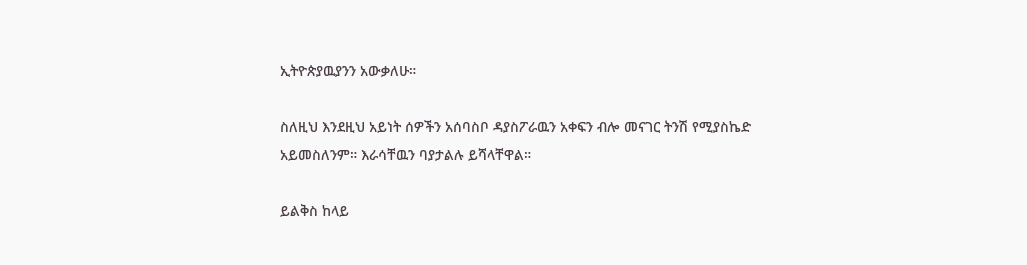ኢትዮጵያዉያንን አውቃለሁ።

ስለዚህ እንደዚህ አይነት ሰዎችን አሰባስቦ ዳያስፖራዉን አቀፍን ብሎ መናገር ትንሽ የሚያስኬድ አይመስለንም። እራሳቸዉን ባያታልሉ ይሻላቸዋል።

ይልቅስ ከላይ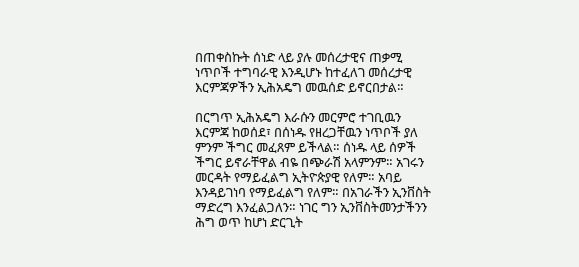በጠቀስኩት ሰነድ ላይ ያሉ መሰረታዊና ጠቃሚ ነጥቦች ተግባራዊ እንዲሆኑ ከተፈለገ መሰረታዊ እርምጃዎችን ኢሕአዴግ መዉሰድ ይኖርበታል።

በርግጥ ኢሕአዴግ እራሱን መርምሮ ተገቢዉን እርምጃ ከወሰደ፣ በሰነዱ የዘረጋቸዉን ነጥቦች ያለ ምንም ችግር መፈጸም ይችላል። ሰነዱ ላይ ሰዎች ችግር ይኖራቸዋል ብዬ በጭራሽ አላምንም። አገሩን መርዳት የማይፈልግ ኢትዮጵያዊ የለም። አባይ እንዳይገነባ የማይፈልግ የለም። በአገራችን ኢንቨስት ማድረግ እንፈልጋለን። ነገር ግን ኢንቨስትመንታችንን ሕግ ወጥ ከሆነ ድርጊት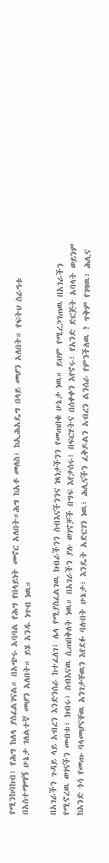የሚንከባከብ፣ የሕግ ከለላ ያስፈልገናል። በአጭሩ አባባል የሕግ የበላይነት መኖር አለበት።ሕግ ከአቶ መለስ፣ ከኢሕአዴግ በላይ መሆን አለበት። የፍትህ ስራዓቱ በአስተማማኝ ሁኔታ ገለልተኛ መሆን አለበት። ይሄ አንዱ ነጥብ ነዉ።

በአገራችን ጉዳይ ላይ አብረን እንድንሰራ ከተፈለገ፣ ሌላ የሚያስፈልገዉ ክብራችንን ስብእናችንንና ነጻነታችንን የመጠበቁ ሁኔታ ነዉ። ይህም የሚረጋገጠዉ በአገራችን የሚኖረዉ ወገናችን መብቱ፣ ክብሩ፣ ስብእናዉ ሲጠበቅለት ነዉ። በአገራችን ያሉ ወገኖቻች በግፍ እየታሰሩ፣ በፍርሃትና በሰቀቀን እየኖሩ፣ የአንድ ድርጅት አባላት ወይንም ከአንድ ጎሳ የመጡ ባላመሆናቸዉ አንገታቸዉን እየደፉ ባሉበት ሁኔታ፣ እንዴት አድርገን ነዉ፣ ሕሊናችን ፈቅዶልን አብረን ልንሰራ የምንችለዉ ? ጥቅም የገዛዉ፣ ሕሊና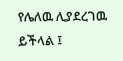የሌለዉ ሊያደረገዉ ይችላል ፤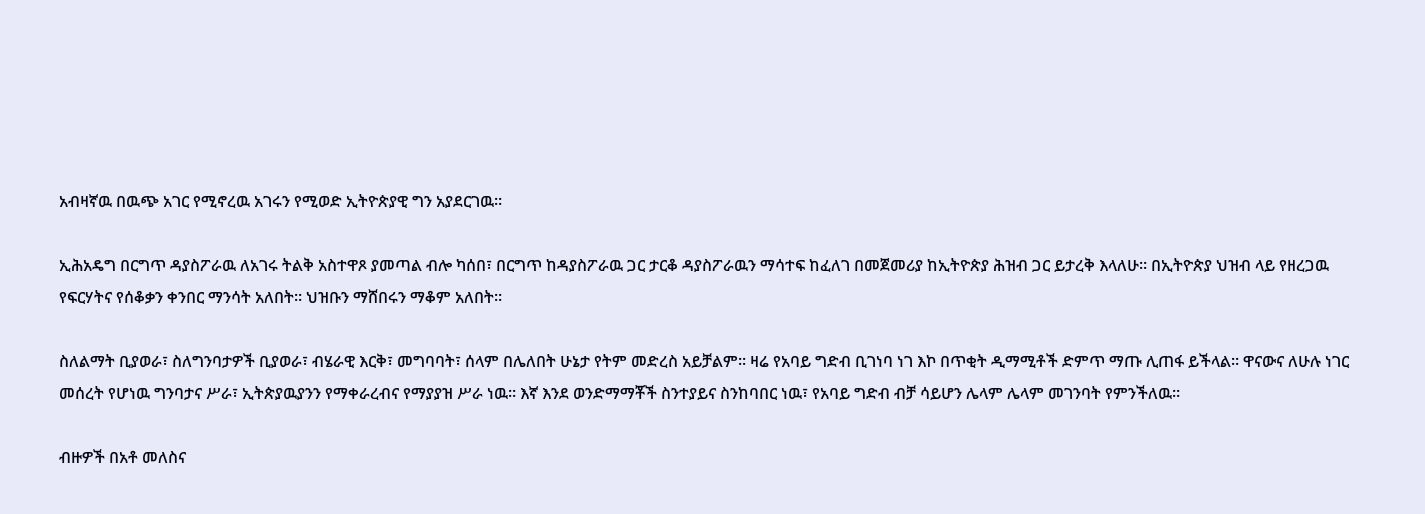አብዛኛዉ በዉጭ አገር የሚኖረዉ አገሩን የሚወድ ኢትዮጵያዊ ግን አያደርገዉ።

ኢሕአዴግ በርግጥ ዳያስፖራዉ ለአገሩ ትልቅ አስተዋጾ ያመጣል ብሎ ካሰበ፣ በርግጥ ከዳያስፖራዉ ጋር ታርቆ ዳያስፖራዉን ማሳተፍ ከፈለገ በመጀመሪያ ከኢትዮጵያ ሕዝብ ጋር ይታረቅ እላለሁ። በኢትዮጵያ ህዝብ ላይ የዘረጋዉ የፍርሃትና የሰቆቃን ቀንበር ማንሳት አለበት። ህዝቡን ማሸበሩን ማቆም አለበት።

ስለልማት ቢያወራ፣ ስለግንባታዎች ቢያወራ፣ ብሄራዊ እርቅ፣ መግባባት፣ ሰላም በሌለበት ሁኔታ የትም መድረስ አይቻልም። ዛሬ የአባይ ግድብ ቢገነባ ነገ እኮ በጥቂት ዲማሚቶች ድምጥ ማጡ ሊጠፋ ይችላል። ዋናውና ለሁሉ ነገር መሰረት የሆነዉ ግንባታና ሥራ፣ ኢትጵያዉያንን የማቀራረብና የማያያዝ ሥራ ነዉ። እኛ እንደ ወንድማማቾች ስንተያይና ስንከባበር ነዉ፣ የአባይ ግድብ ብቻ ሳይሆን ሌላም ሌላም መገንባት የምንችለዉ።

ብዙዎች በአቶ መለስና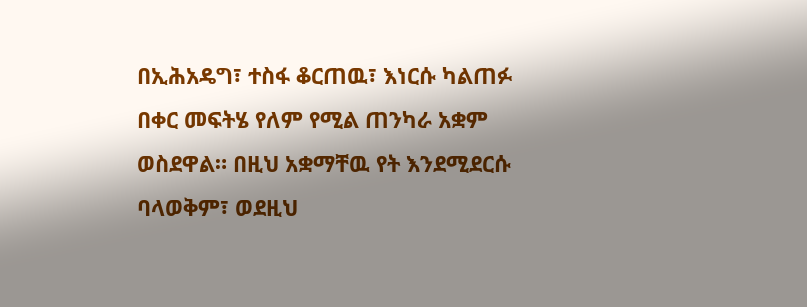በኢሕአዴግ፣ ተስፋ ቆርጠዉ፣ እነርሱ ካልጠፉ በቀር መፍትሄ የለም የሚል ጠንካራ አቋም ወስደዋል። በዚህ አቋማቸዉ የት እንደሚደርሱ ባላወቅም፣ ወደዚህ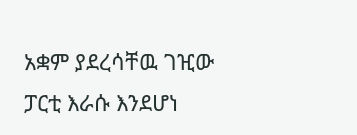አቋም ያደረሳቸዉ ገዢው ፓርቲ እራሱ እንደሆነ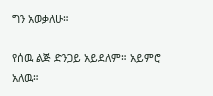ግን አወቃለሁ።

የሰዉ ልጅ ድንጋይ አይደለም። አይምሮ አለዉ።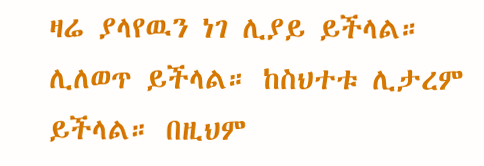ዛሬ ያላየዉን ነገ ሊያይ ይችላል። ሊለወጥ ይችላል። ከስህተቱ ሊታረም ይችላል። በዚህም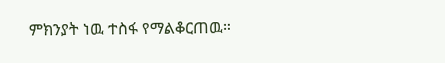ምክንያት ነዉ ተስፋ የማልቆርጠዉ።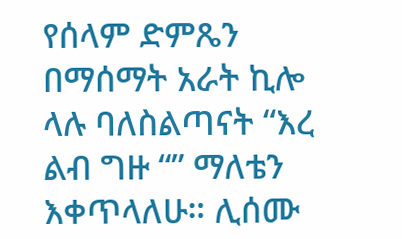የሰላም ድምጼን በማሰማት አራት ኪሎ ላሉ ባለስልጣናት “እረ ልብ ግዙ “” ማለቴን እቀጥላለሁ። ሊሰሙ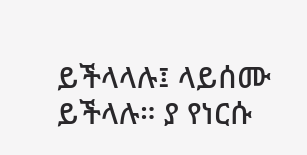ይችላላሉ፤ ላይሰሙ ይችላሉ። ያ የነርሱ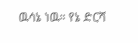ዉሳኔ ነዉ። የኔ ድርሻ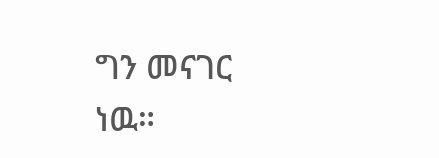ግን መናገር ነዉ።